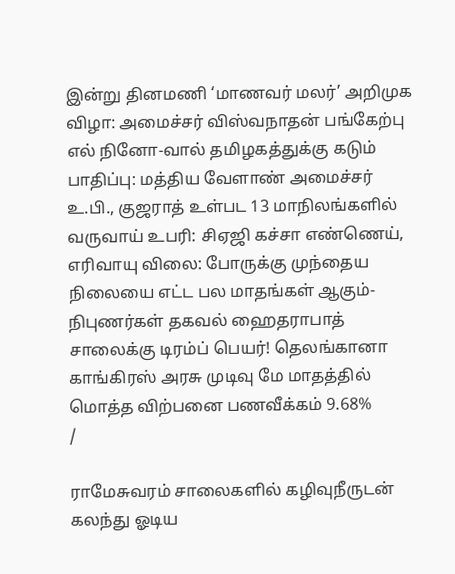இன்று தினமணி ‘மாணவர் மலர்’ அறிமுக விழா: அமைச்சர் விஸ்வநாதன் பங்கேற்பு எல் நினோ-வால் தமிழகத்துக்கு கடும் பாதிப்பு: மத்திய வேளாண் அமைச்சர் உ.பி., குஜராத் உள்பட 13 மாநிலங்களில் வருவாய் உபரி: சிஏஜி கச்சா எண்ணெய், எரிவாயு விலை: போருக்கு முந்தைய நிலையை எட்ட பல மாதங்கள் ஆகும்- நிபுணர்கள் தகவல் ஹைதராபாத் சாலைக்கு டிரம்ப் பெயர்! தெலங்கானா காங்கிரஸ் அரசு முடிவு மே மாதத்தில் மொத்த விற்பனை பணவீக்கம் 9.68%
/

ராமேசுவரம் சாலைகளில் கழிவுநீருடன் கலந்து ஓடிய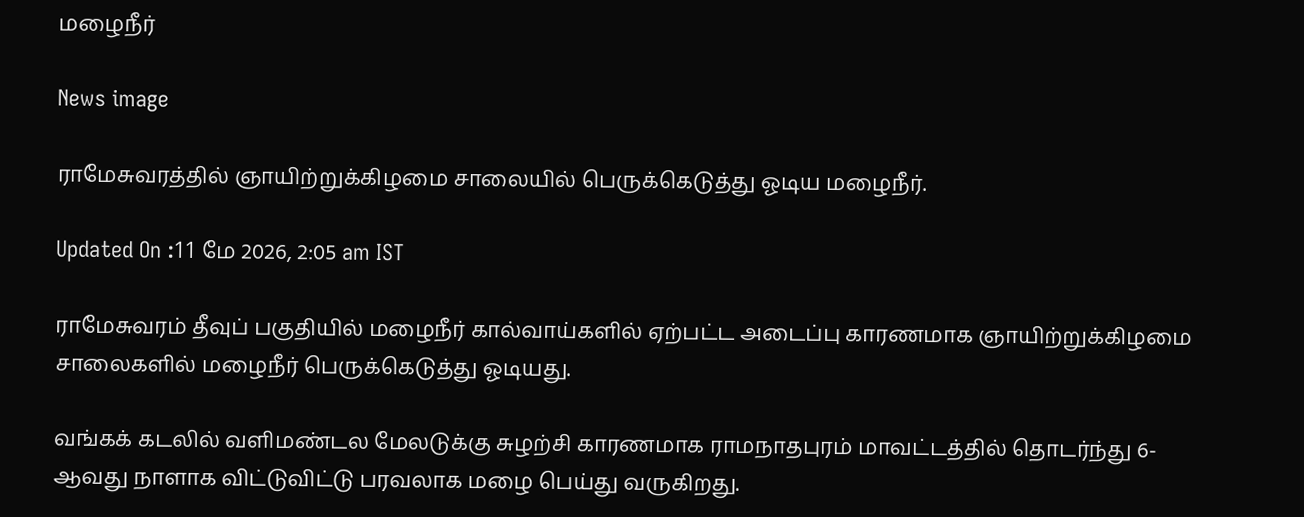மழைநீர்

News image

ராமேசுவரத்தில் ஞாயிற்றுக்கிழமை சாலையில் பெருக்கெடுத்து ஓடிய மழைநீர்.

Updated On :11 மே 2026, 2:05 am IST

ராமேசுவரம் தீவுப் பகுதியில் மழைநீர் கால்வாய்களில் ஏற்பட்ட அடைப்பு காரணமாக ஞாயிற்றுக்கிழமை சாலைகளில் மழைநீர் பெருக்கெடுத்து ஓடியது.

வங்கக் கடலில் வளிமண்டல மேலடுக்கு சுழற்சி காரணமாக ராமநாதபுரம் மாவட்டத்தில் தொடர்ந்து 6-ஆவது நாளாக விட்டுவிட்டு பரவலாக மழை பெய்து வருகிறது.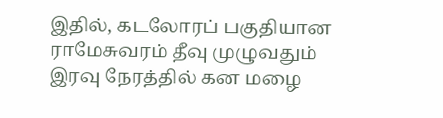இதில், கடலோரப் பகுதியான ராமேசுவரம் தீவு முழுவதும் இரவு நேரத்தில் கன மழை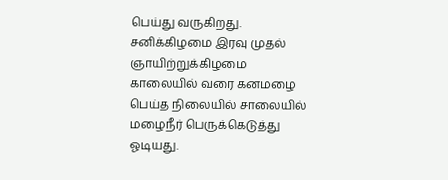பெய்து வருகிறது. சனிக்கிழமை இரவு முதல் ஞாயிற்றுக்கிழமை காலையில் வரை கனமழை பெய்த நிலையில் சாலையில் மழைநீர் பெருக்கெடுத்து ஓடியது.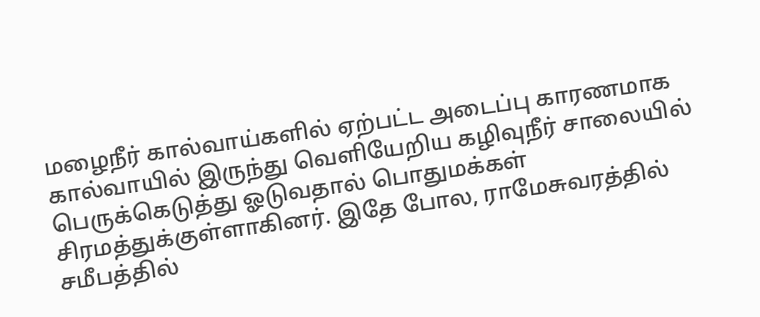மழைநீர் கால்வாய்களில் ஏற்பட்ட அடைப்பு காரணமாக கால்வாயில் இருந்து வெளியேறிய கழிவுநீர் சாலையில் பெருக்கெடுத்து ஓடுவதால் பொதுமக்கள் சிரமத்துக்குள்ளாகினர். இதே போல, ராமேசுவரத்தில் சமீபத்தில்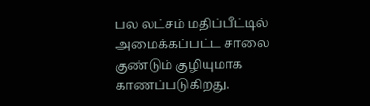பல லட்சம் மதிப்பீட்டில் அமைக்கப்பட்ட சாலை குண்டும் குழியுமாக காணப்படுகிறது.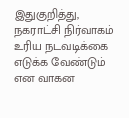இதுகுறித்து, நகராட்சி நிர்வாகம் உரிய நடவடிக்கை எடுக்க வேண்டும் என வாகன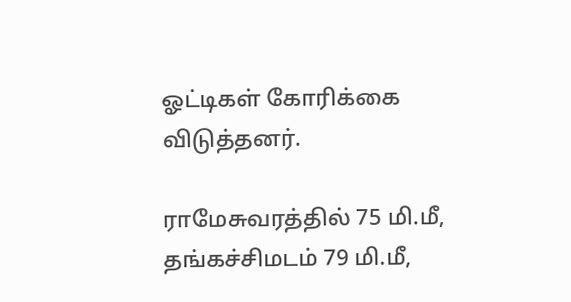ஓட்டிகள் கோரிக்கை விடுத்தனர்.

ராமேசுவரத்தில் 75 மி.மீ, தங்கச்சிமடம் 79 மி.மீ,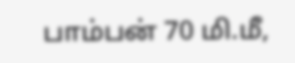பாம்பன் 70 மி.மீ,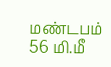மண்டபம் 56 மி.மீ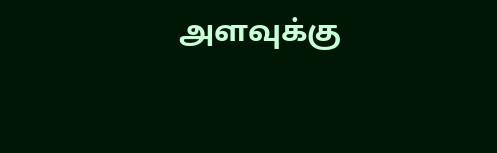அளவுக்கு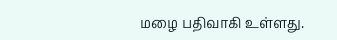மழை பதிவாகி உள்ளது.